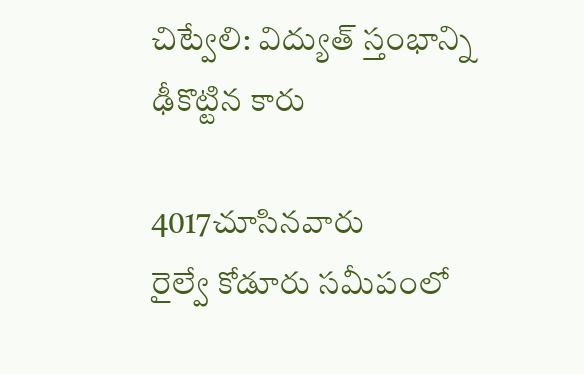చిట్వేలి: విద్యుత్ స్తంభాన్ని ఢీకొట్టిన కారు

4017చూసినవారు
రైల్వే కోడూరు సమీపంలో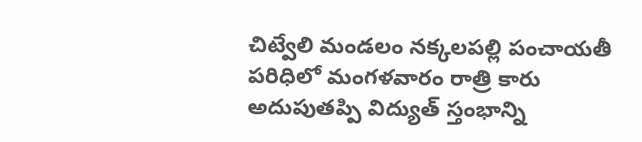చిట్వేలి మండలం నక్కలపల్లి పంచాయతీ పరిధిలో మంగళవారం రాత్రి కారు అదుపుతప్పి విద్యుత్ స్తంభాన్ని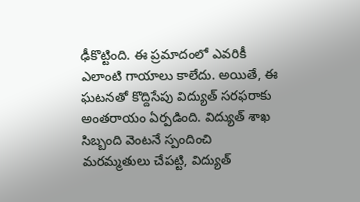ఢీకొట్టింది. ఈ ప్రమాదంలో ఎవరికీ ఎలాంటి గాయాలు కాలేదు. అయితే, ఈ ఘటనతో కొద్దిసేపు విద్యుత్ సరఫరాకు అంతరాయం ఏర్పడింది. విద్యుత్ శాఖ సిబ్బంది వెంటనే స్పందించి మరమ్మతులు చేపట్టి, విద్యుత్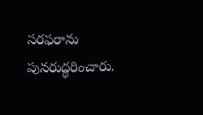సరఫరాను పునరుద్ధరించారు.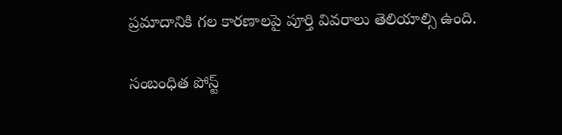ప్రమాదానికి గల కారణాలపై పూర్తి వివరాలు తెలియాల్సి ఉంది.

సంబంధిత పోస్ట్